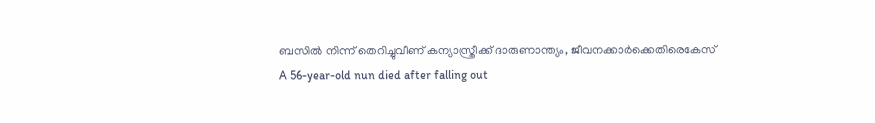ബസിൽ നിന്ന് തെറിച്ചുവീണ് കന്യാസ്ത്രീക്ക് ദാരുണാന്ത്യം, ജീവനക്കാർക്കെതിരെകേസ്
A 56-year-old nun died after falling out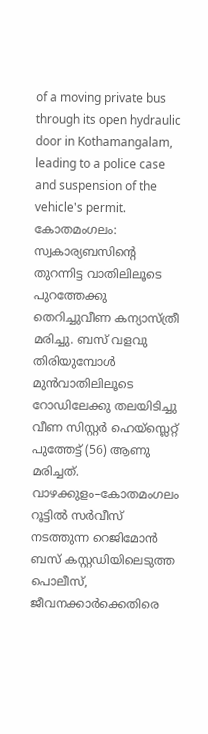of a moving private bus through its open hydraulic door in Kothamangalam, leading to a police case and suspension of the vehicle's permit.
കോതമംഗലം: സ്വകാര്യബസിന്റെ തുറന്നിട്ട വാതിലിലൂടെ പുറത്തേക്കു തെറിച്ചുവീണ കന്യാസ്ത്രീ മരിച്ചു. ബസ് വളവു തിരിയുമ്പോൾ മുൻവാതിലിലൂടെ റോഡിലേക്കു തലയിടിച്ചു വീണ സിസ്റ്റർ ഹെയ്സ്ലെറ്റ് പുത്തേട്ട് (56) ആണു മരിച്ചത്. വാഴക്കുളം–കോതമംഗലം റൂട്ടിൽ സർവീസ് നടത്തുന്ന റെജിമോൻ ബസ് കസ്റ്റഡിയിലെടുത്ത പൊലീസ്, ജീവനക്കാർക്കെതിരെ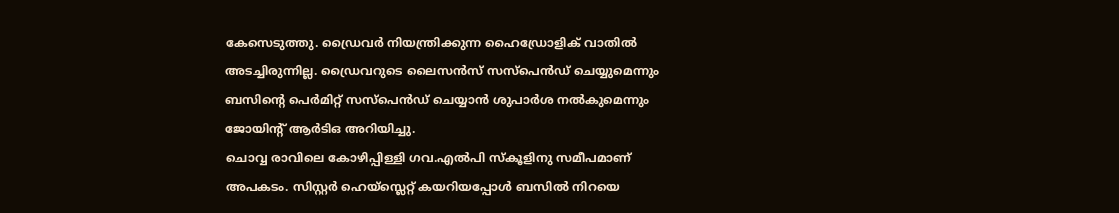കേസെടുത്തു. ഡ്രൈവർ നിയന്ത്രിക്കുന്ന ഹൈഡ്രോളിക് വാതിൽ അടച്ചിരുന്നില്ല. ഡ്രൈവറുടെ ലൈസൻസ് സസ്പെൻഡ് ചെയ്യുമെന്നും ബസിന്റെ പെർമിറ്റ് സസ്പെൻഡ് ചെയ്യാൻ ശുപാർശ നൽകുമെന്നും ജോയിന്റ് ആർടിഒ അറിയിച്ചു.
ചൊവ്വ രാവിലെ കോഴിപ്പിള്ളി ഗവ.എൽപി സ്കൂളിനു സമീപമാണ് അപകടം. സിസ്റ്റർ ഹെയ്സ്ലെറ്റ് കയറിയപ്പോൾ ബസിൽ നിറയെ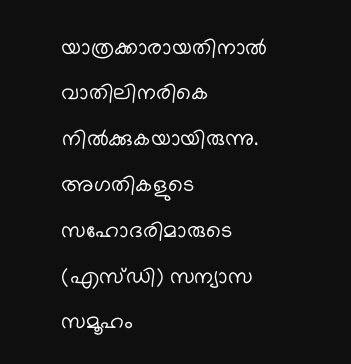യാത്രക്കാരായതിനാൽ വാതിലിനരികെ നിൽക്കുകയായിരുന്നു.
അഗതികളുടെ സഹോദരിമാരുടെ (എസ്ഡി) സന്യാസ സമൂഹം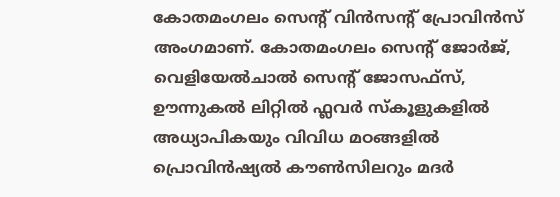കോതമംഗലം സെന്റ് വിൻസന്റ് പ്രോവിൻസ് അംഗമാണ്. കോതമംഗലം സെന്റ് ജോർജ്, വെളിയേൽചാൽ സെന്റ് ജോസഫ്സ്, ഊന്നുകൽ ലിറ്റിൽ ഫ്ലവർ സ്കൂളുകളിൽ അധ്യാപികയും വിവിധ മഠങ്ങളിൽ പ്രൊവിൻഷ്യൽ കൗൺസിലറും മദർ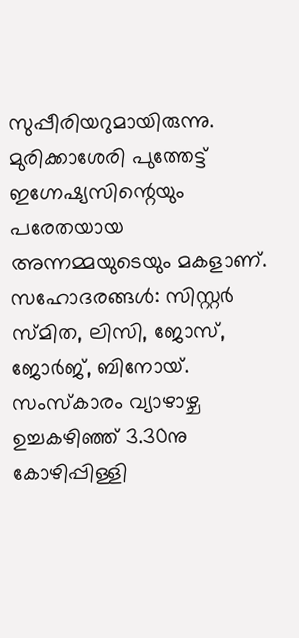സുപ്പീരിയറുമായിരുന്നു.
മുരിക്കാശേരി പുത്തേട്ട് ഇഗ്നേഷ്യസിന്റെയും പരേതയായ അന്നമ്മയുടെയും മകളാണ്. സഹോദരങ്ങൾ: സിസ്റ്റർ സ്മിത, ലിസി, ജോസ്, ജോർജ്, ബിനോയ്. സംസ്കാരം വ്യാഴാഴ്ച ഉച്ചകഴിഞ്ഞ് 3.30നു കോഴിപ്പിള്ളി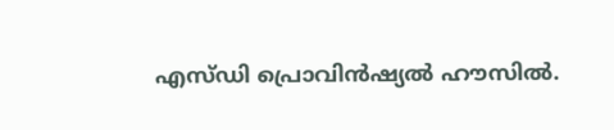എസ്ഡി പ്രൊവിൻഷ്യൽ ഹൗസിൽ.